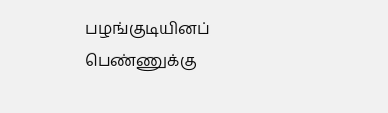பழங்குடியினப் பெண்ணுக்கு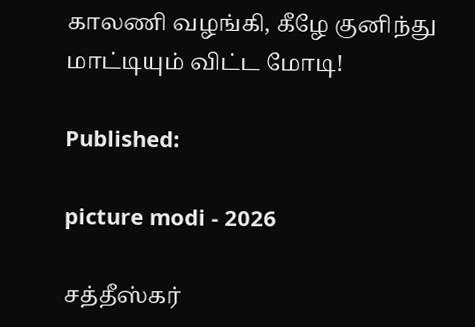காலணி வழங்கி, கீழே குனிந்து மாட்டியும் விட்ட மோடி!

Published:

picture modi - 2026

சத்தீஸ்கர்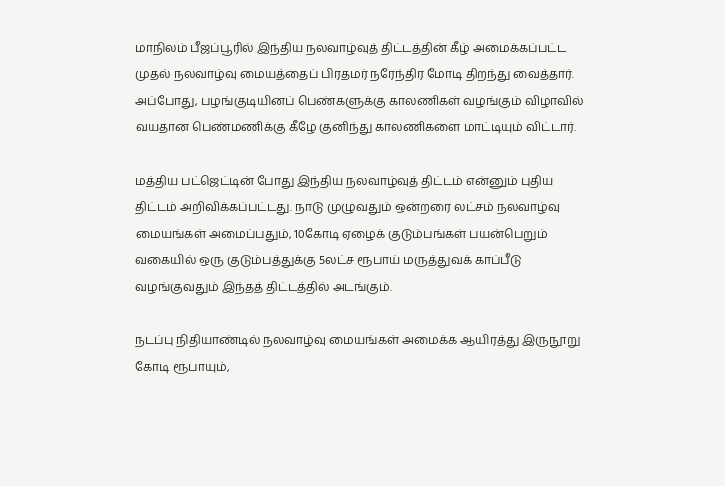மாநிலம் பீஜப்பூரில் இந்திய நலவாழ்வுத் திட்டத்தின் கீழ் அமைக்கப்பட்ட முதல் நலவாழ்வு மையத்தைப் பிரதமர் நரேந்திர மோடி திறந்து வைத்தார். அப்போது, பழங்குடியினப் பெண்களுக்கு காலணிகள் வழங்கும் விழாவில் வயதான பெண்மணிக்கு கீழே குனிந்து காலணிகளை மாட்டியும் விட்டார்.

மத்திய பட்ஜெட்டின் போது இந்திய நலவாழ்வுத் திட்டம் என்னும் புதிய திட்டம் அறிவிக்கப்பட்டது. நாடு முழுவதும் ஒன்றரை லட்சம் நலவாழ்வு மையங்கள் அமைப்பதும், 10கோடி ஏழைக் குடும்பங்கள் பயன்பெறும் வகையில் ஒரு குடும்பத்துக்கு 5லட்ச ரூபாய் மருத்துவக் காப்பீடு வழங்குவதும் இந்தத் திட்டத்தில் அடங்கும்.

நடப்பு நிதியாண்டில் நலவாழ்வு மையங்கள் அமைக்க ஆயிரத்து இருநூறு கோடி ரூபாயும்,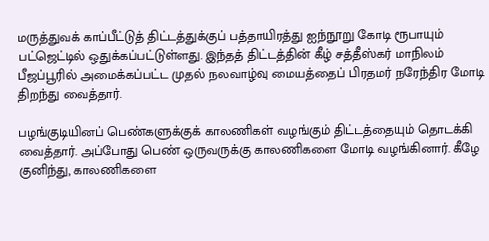மருத்துவக் காப்பீட்டுத் திட்டத்துக்குப் பத்தாயிரத்து ஐந்நூறு கோடி ரூபாயும் பட்ஜெட்டில் ஒதுக்கப்பட்டுள்ளது. இந்தத் திட்டத்தின் கீழ் சத்தீஸ்கர் மாநிலம் பீஜப்பூரில் அமைக்கப்பட்ட முதல் நலவாழ்வு மையத்தைப் பிரதமர் நரேந்திர மோடி திறந்து வைத்தார்.

பழங்குடியினப் பெண்களுக்குக் காலணிகள் வழங்கும் திட்டத்தையும் தொடக்கி வைத்தார். அப்போது பெண் ஒருவருக்கு காலணிகளை மோடி வழங்கினார். கீழே குனிந்து, காலணிகளை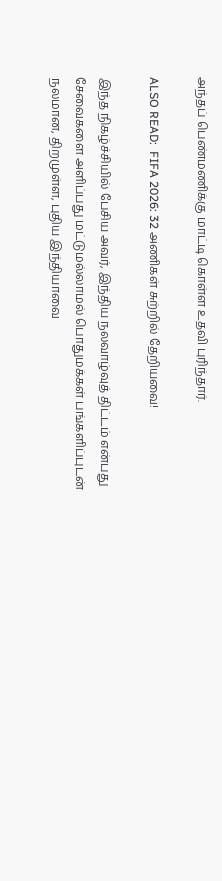அந்தப் பெண்மணிக்கு மாட்டி கொள்ள உதவி புரிந்தார்.

ALSO READ:  FIFA 2026: 32 அணிகள் சுற்றில் தேறியவை!

இந்த நிகழ்ச்சியில் பேசிய அவர், இந்திய நலவாழ்வுத் திட்டம் என்பது சேவைகளை அளிப்பது மட்டுமல்லாமல் பொதுமக்கள் பங்களிப்புடன் நலமான, திறமுள்ள, புதிய இந்தியாவை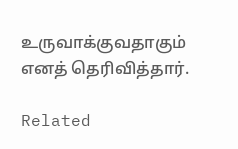உருவாக்குவதாகும் எனத் தெரிவித்தார்.

Related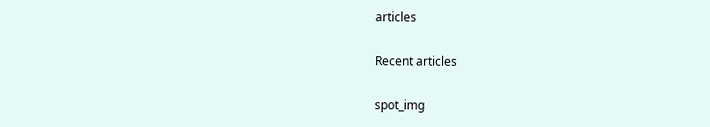articles

Recent articles

spot_img